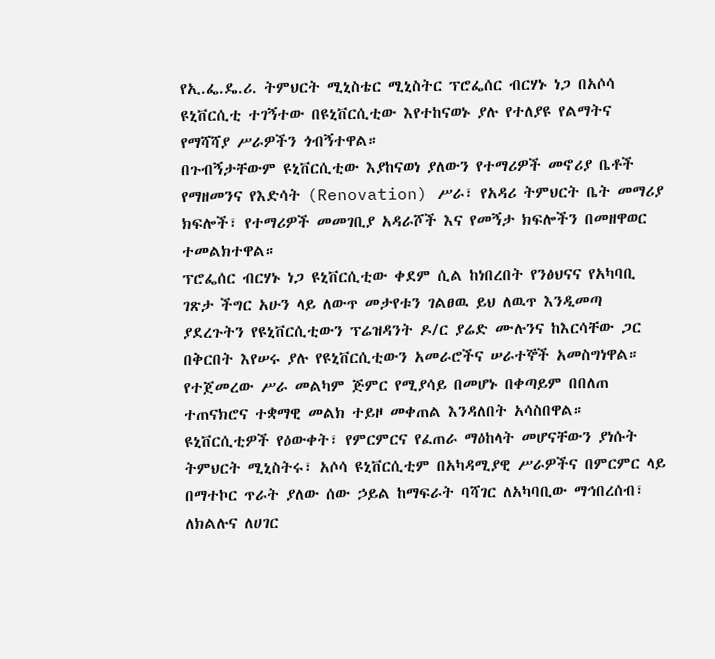የኢ.ፌ.ዴ.ሪ. ትምህርት ሚኒስቴር ሚኒስትር ፕሮፌሰር ብርሃኑ ነጋ በአሶሳ ዩኒቨርሲቲ ተገኝተው በዩኒቨርሲቲው እየተከናወኑ ያሉ የተለያዩ የልማትና የማሻሻያ ሥራዎችን ጎብኝተዋል።
በጉብኝታቸውም ዩኒቨርሲቲው እያከናወነ ያለውን የተማሪዎች መኖሪያ ቤቶች የማዘመንና የእድሳት (Renovation) ሥራ፣ የአዳሪ ትምህርት ቤት መማሪያ ክፍሎች፣ የተማሪዎች መመገቢያ አዳራሾች እና የመኝታ ክፍሎችን በመዘዋወር ተመልክተዋል።
ፕሮፌሰር ብርሃኑ ነጋ ዩኒቨርሲቲው ቀደም ሲል ከነበረበት የንፅህናና የአካባቢ ገጽታ ችግር አሁን ላይ ለውጥ መታየቱን ገልፀዉ ይህ ለዉጥ እንዲመጣ ያደረጉትን የዩኒቨርሲቲውን ፕሬዝዳንት ዶ/ር ያሬድ ሙሉንና ከእርሳቸው ጋር በቅርበት እየሠሩ ያሉ የዩኒቨርሲቲውን አመራሮችና ሠራተኞች አመስግነዋል። የተጀመረው ሥራ መልካም ጅምር የሚያሳይ በመሆኑ በቀጣይም በበለጠ ተጠናክሮና ተቋማዊ መልክ ተይዞ መቀጠል እንዳለበት አሳስበዋል።
ዩኒቨርሲቲዎች የዕውቀት፣ የምርምርና የፈጠራ ማዕከላት መሆናቸውን ያነሱት ትምህርት ሚኒስትሩ፣ አሶሳ ዩኒቨርሲቲም በአካዳሚያዊ ሥራዎችና በምርምር ላይ በማተኮር ጥራት ያለው ሰው ኃይል ከማፍራት ባሻገር ለአካባቢው ማኅበረሰብ፣ ለክልሉና ለሀገር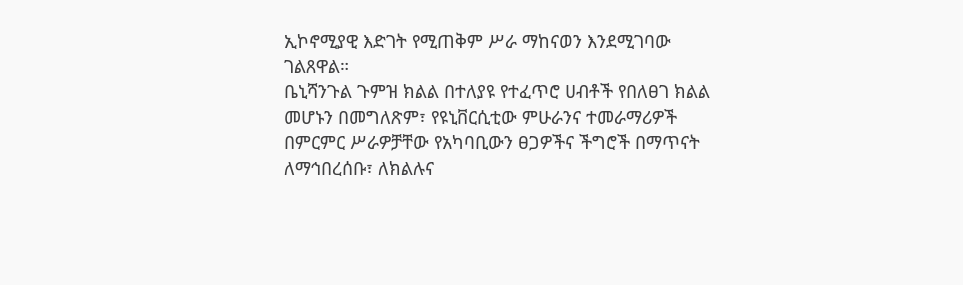ኢኮኖሚያዊ እድገት የሚጠቅም ሥራ ማከናወን እንደሚገባው ገልጸዋል።
ቤኒሻንጉል ጉምዝ ክልል በተለያዩ የተፈጥሮ ሀብቶች የበለፀገ ክልል መሆኑን በመግለጽም፣ የዩኒቨርሲቲው ምሁራንና ተመራማሪዎች በምርምር ሥራዎቻቸው የአካባቢውን ፀጋዎችና ችግሮች በማጥናት ለማኅበረሰቡ፣ ለክልሉና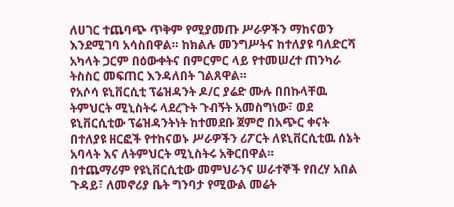ለሀገር ተጨባጭ ጥቅም የሚያመጡ ሥራዎችን ማከናወን እንደሚገባ አሳስበዋል። ከክልሉ መንግሥትና ከተለያዩ ባለድርሻ አካላት ጋርም በዕውቀትና በምርምር ላይ የተመሠረተ ጠንካራ ትስስር መፍጠር እንዳለበት ገልጸዋል።
የአሶሳ ዩኒቨርሲቲ ፕሬዝዳንት ዶ/ር ያሬድ ሙሉ በበኩላቸዉ ትምህርት ሚኒስትሩ ላደረጉት ጉብኝት አመስግነው፣ ወደ ዩኒቨርሲቲው ፕሬዝዳንትነት ከተመደቡ ጀምሮ በአጭር ቀናት በተለያዩ ዘርፎች የተከናወኑ ሥራዎችን ሪፖርት ለዩኒቨርሲቲዉ ሰኔት አባላት እና ለትምህርት ሚኒስትሩ አቅርበዋል።
በተጨማሪም የዩኒቨርሲቲው መምህራንና ሠራተኞች የበረሃ አበል ጉዳይ፣ ለመኖሪያ ቤት ግንባታ የሚውል መሬት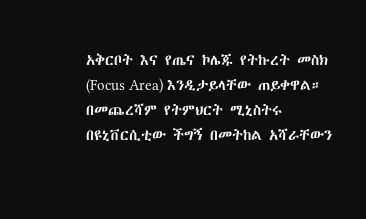አቅርቦት እና የጤና ኮሌጁ የትኩረት መስክ (Focus Area) እንዲታይላቸው ጠይቀዋል። በመጨረሻም የትምህርት ሚኒስትሩ በዩኒቨርሲቲው ችግኝ በመትከል አሻራቸውን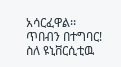አሳርፈዋል፡፡
ጥበብን በተግባር!
ስለ ዩኒቨርሲቲዉ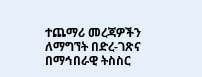ተጨማሪ መረጃዎችን ለማግኘት በድረ-ገጽና በማኅበራዊ ትስስር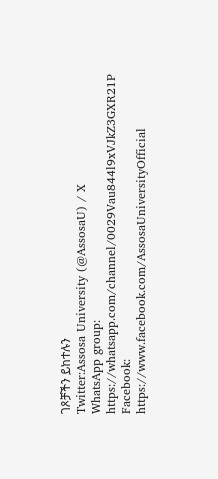ገጾቻችን ይከተሉን
Twitter:Assosa University (@AssosaU) / X
WhatsApp group: https://whatsapp.com/channel/0029Vau844l9xVJkZ3GXR21P
Facebook: https://www.facebook.com/AssosaUniversityOfficial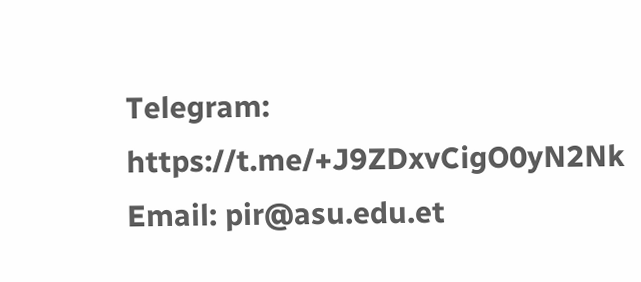Telegram: https://t.me/+J9ZDxvCigO0yN2Nk
Email: pir@asu.edu.et